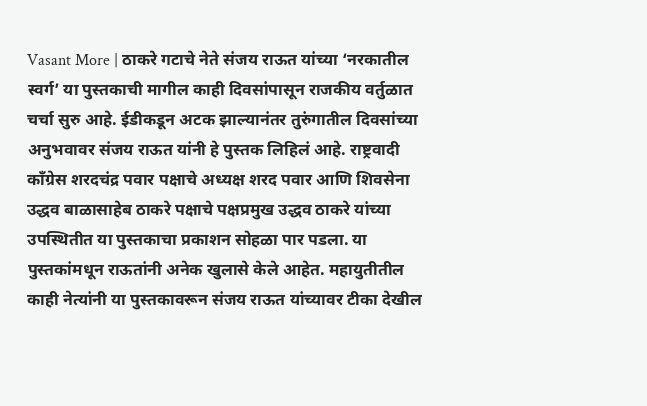Vasant More | ठाकरे गटाचे नेते संजय राऊत यांच्या ‘नरकातील स्वर्ग’ या पुस्तकाची मागील काही दिवसांपासून राजकीय वर्तुळात चर्चा सुरु आहे. ईडीकडून अटक झाल्यानंतर तुरुंगातील दिवसांच्या अनुभवावर संजय राऊत यांनी हे पुस्तक लिहिलं आहे. राष्ट्रवादी काँग्रेस शरदचंद्र पवार पक्षाचे अध्यक्ष शरद पवार आणि शिवसेना उद्धव बाळासाहेब ठाकरे पक्षाचे पक्षप्रमुख उद्धव ठाकरे यांच्या उपस्थितीत या पुस्तकाचा प्रकाशन सोहळा पार पडला. या पुस्तकांमधून राऊतांनी अनेक खुलासे केले आहेत. महायुतीतील काही नेत्यांनी या पुस्तकावरून संजय राऊत यांच्यावर टीका देखील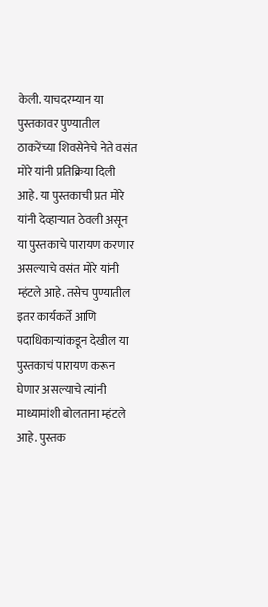केली. याचदरम्यान या पुस्तकावर पुण्यातील ठाकरेंच्या शिवसेनेचे नेते वसंत मोरे यांनी प्रतिक्रिया दिली आहे. या पुस्तकाची प्रत मोरे यांनी देव्हाऱ्यात ठेवली असून या पुस्तकाचे पारायण करणार असल्याचे वसंत मोरे यांनी म्हंटले आहे. तसेच पुण्यातील इतर कार्यकर्ते आणि पदाधिकाऱ्यांकडून देखील या पुस्तकाचं पारायण करून घेणार असल्याचे त्यांनी माध्यामांशी बोलताना म्हंटले आहे. पुस्तक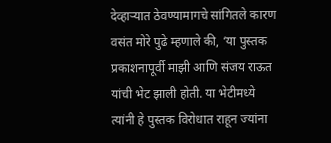देव्हाऱ्यात ठेवण्यामागचे सांगितले कारण वसंत मोरे पुढे म्हणाले की, ‘या पुस्तक प्रकाशनापूर्वी माझी आणि संजय राऊत यांची भेट झाली होती. या भेटीमध्ये त्यांनी हे पुस्तक विरोधात राहून ज्यांना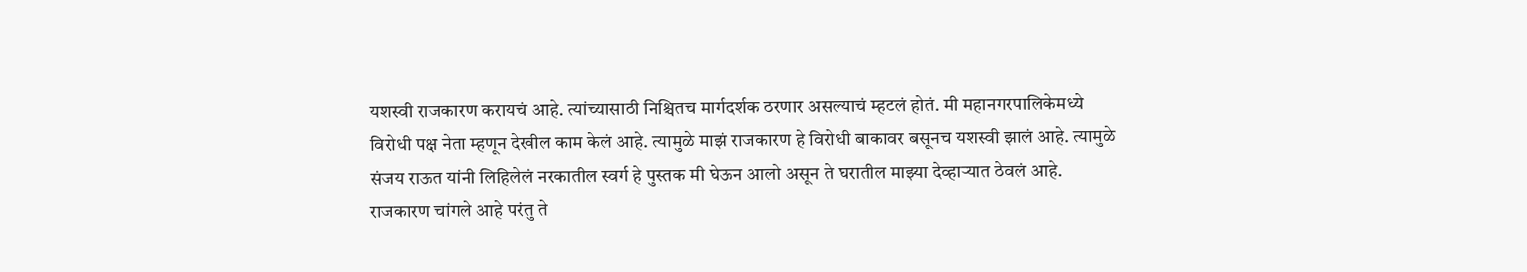यशस्वी राजकारण करायचं आहे. त्यांच्यासाठी निश्चितच मार्गदर्शक ठरणार असल्याचं म्हटलं होतं. मी महानगरपालिकेमध्ये विरोधी पक्ष नेता म्हणून देखील काम केलं आहे. त्यामुळे माझं राजकारण हे विरोधी बाकावर बसूनच यशस्वी झालं आहे. त्यामुळे संजय राऊत यांनी लिहिलेलं नरकातील स्वर्ग हे पुस्तक मी घेऊन आलो असून ते घरातील माझ्या देव्हाऱ्यात ठेवलं आहे. राजकारण चांगले आहे परंतु ते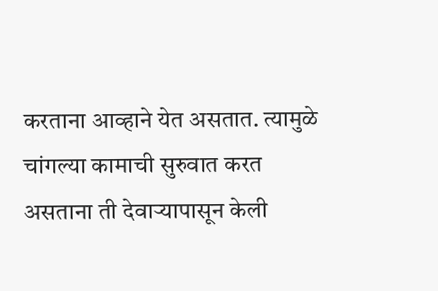करताना आव्हाने येत असतात. त्यामुळे चांगल्या कामाची सुरुवात करत असताना ती देवाऱ्यापासून केली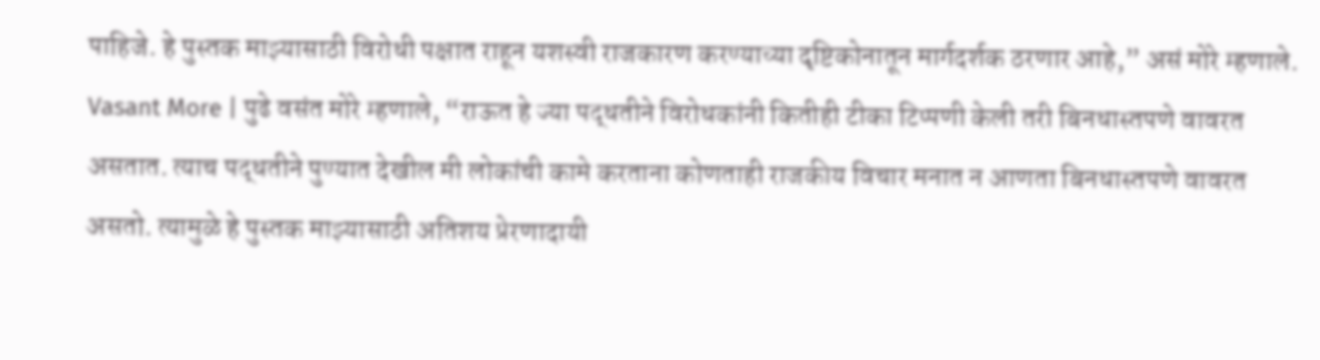पाहिजे. हे पुस्तक माझ्यासाठी विरोधी पक्षात राहून यशस्वी राजकारण करण्याच्या दृष्टिकोनातून मार्गदर्शक ठरणार आहे,” असं मोरे म्हणाले. Vasant More | पुढे वसंत मोरे म्हणाले, “राऊत हे ज्या पद्धतीने विरोधकांनी कितीही टीका टिप्पणी केली तरी बिनधास्तपणे वावरत असतात. त्याच पद्धतीने पुण्यात देखील मी लोकांची कामे करताना कोणताही राजकीय विचार मनात न आणता बिनधास्तपणे वावरत असतो. त्यामुळे हे पुस्तक माझ्यासाठी अतिशय प्रेरणादायी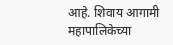आहे. शिवाय आगामी महापालिकेच्या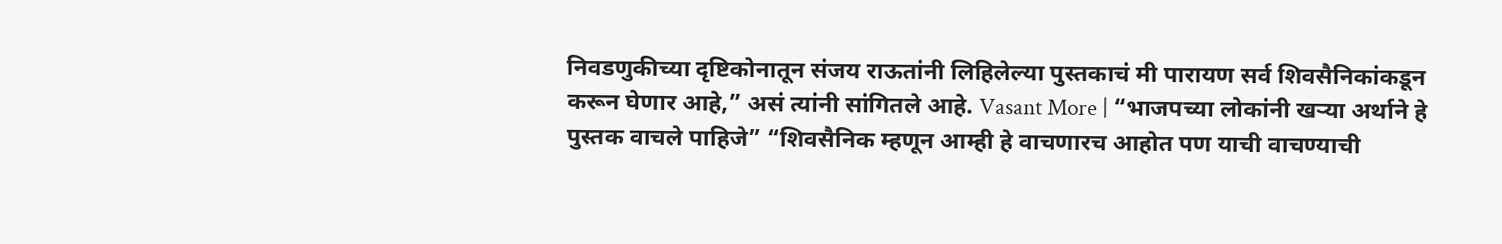निवडणुकीच्या दृष्टिकोनातून संजय राऊतांनी लिहिलेल्या पुस्तकाचं मी पारायण सर्व शिवसैनिकांकडून करून घेणार आहे,” असं त्यांनी सांगितले आहे. Vasant More | “भाजपच्या लोकांनी खऱ्या अर्थाने हे पुस्तक वाचले पाहिजे” “शिवसैनिक म्हणून आम्ही हे वाचणारच आहोत पण याची वाचण्याची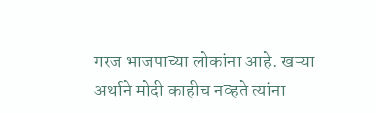गरज भाजपाच्या लोकांना आहे. खऱ्या अर्थाने मोदी काहीच नव्हते त्यांना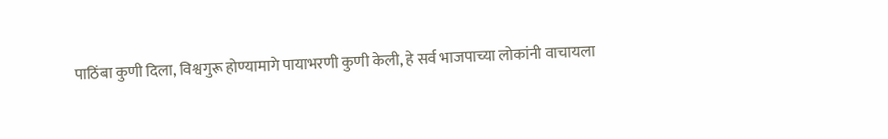पाठिंबा कुणी दिला, विश्वगुरू होण्यामागे पायाभरणी कुणी केली, हे सर्व भाजपाच्या लोकांनी वाचायला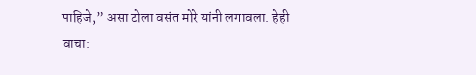पाहिजे,” असा टोला वसंत मोरे यांनी लगावला. हेही वाचा: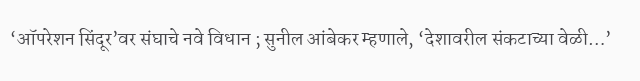‘ऑपरेशन सिंदूर’वर संघाचे नवे विधान ; सुनील आंबेकर म्हणाले, ‘देशावरील संकटाच्या वेळी…’